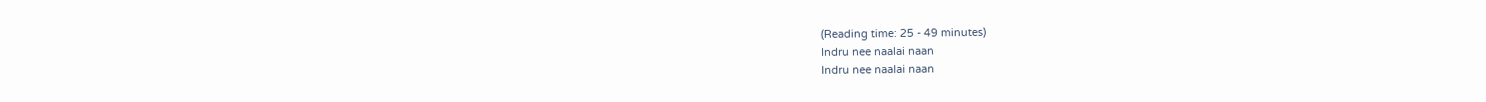(Reading time: 25 - 49 minutes)
Indru nee naalai naan
Indru nee naalai naan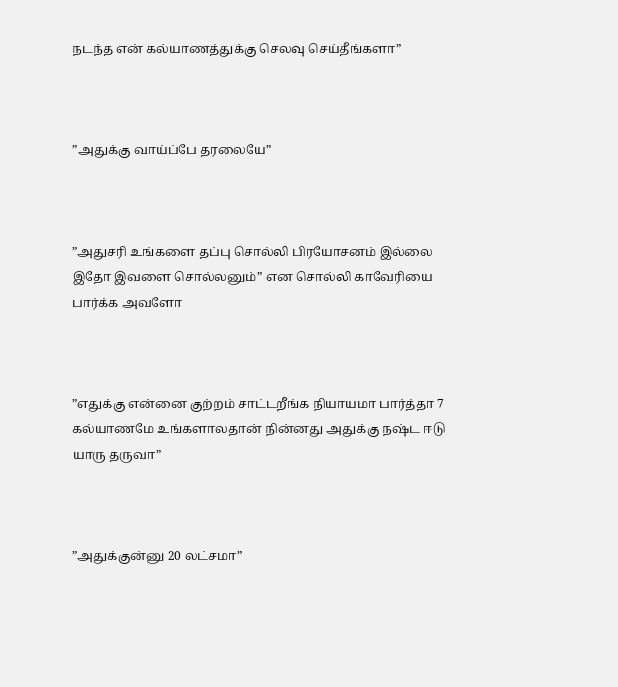நடந்த என் கல்யாணத்துக்கு செலவு செய்தீங்களா”



”அதுக்கு வாய்ப்பே தரலையே”



”அதுசரி உங்களை தப்பு சொல்லி பிரயோசனம் இல்லை இதோ இவளை சொல்லனும்” என சொல்லி காவேரியை பார்க்க அவளோ



”எதுக்கு என்னை குற்றம் சாட்டறீங்க நியாயமா பார்த்தா 7 கல்யாணமே உங்களாலதான் நின்னது அதுக்கு நஷ்ட ஈடு யாரு தருவா”



”அதுக்குன்னு 20 லட்சமா”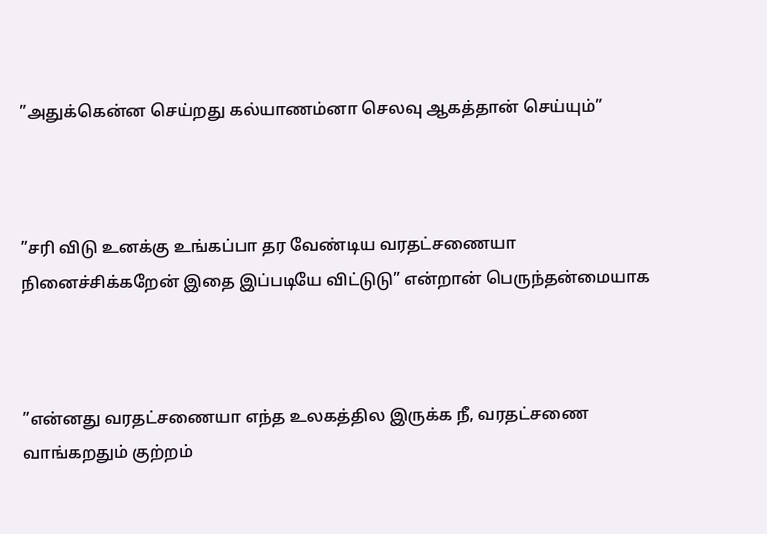”அதுக்கென்ன செய்றது கல்யாணம்னா செலவு ஆகத்தான் செய்யும்”



”சரி விடு உனக்கு உங்கப்பா தர வேண்டிய வரதட்சணையா நினைச்சிக்கறேன் இதை இப்படியே விட்டுடு” என்றான் பெருந்தன்மையாக



”என்னது வரதட்சணையா எந்த உலகத்தில இருக்க நீ, வரதட்சணை வாங்கறதும் குற்றம்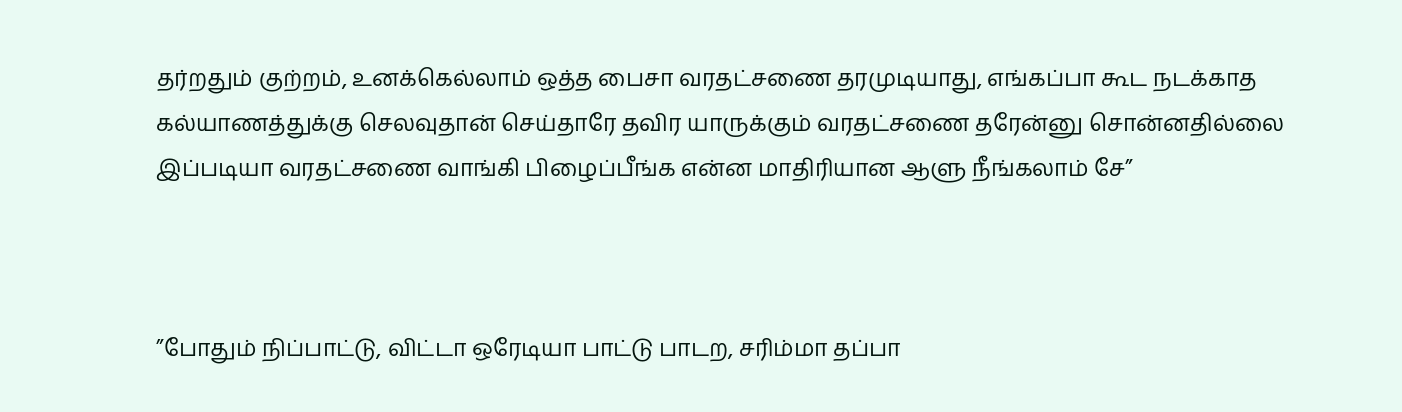தர்றதும் குற்றம், உனக்கெல்லாம் ஒத்த பைசா வரதட்சணை தரமுடியாது, எங்கப்பா கூட நடக்காத கல்யாணத்துக்கு செலவுதான் செய்தாரே தவிர யாருக்கும் வரதட்சணை தரேன்னு சொன்னதில்லை இப்படியா வரதட்சணை வாங்கி பிழைப்பீங்க என்ன மாதிரியான ஆளு நீங்கலாம் சே”



”போதும் நிப்பாட்டு, விட்டா ஒரேடியா பாட்டு பாடற, சரிம்மா தப்பா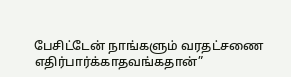பேசிட்டேன் நாங்களும் வரதட்சணை எதிர்பார்க்காதவங்கதான்”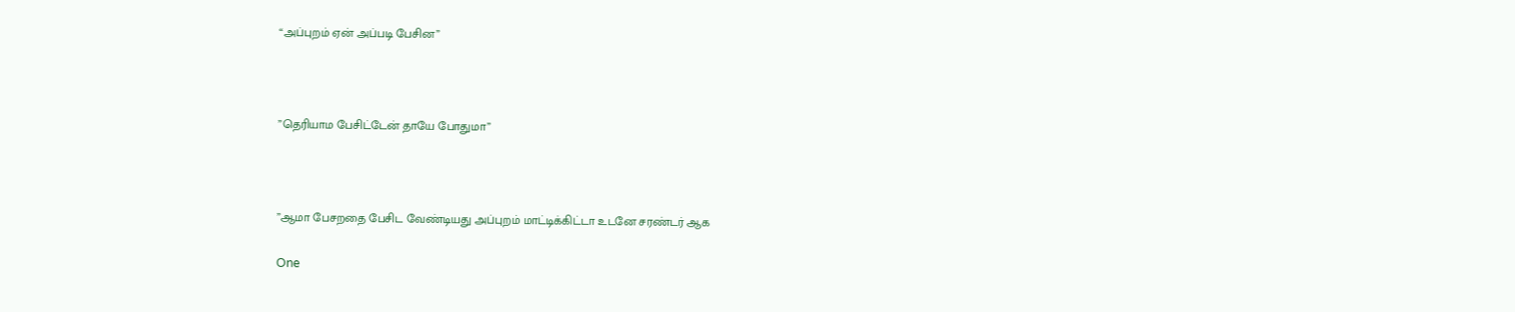“அப்புறம் ஏன் அப்படி பேசின”



”தெரியாம பேசிட்டேன் தாயே போதுமா”



”ஆமா பேசறதை பேசிட வேண்டியது அப்புறம் மாட்டிக்கிட்டா உடனே சரண்டர் ஆக

One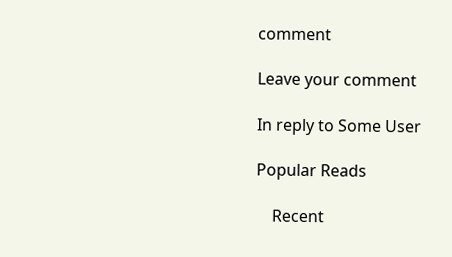comment

Leave your comment

In reply to Some User

Popular Reads

    Recent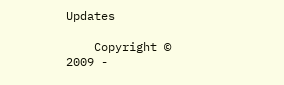Updates

    Copyright © 2009 -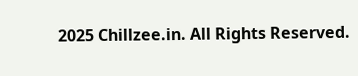2025 Chillzee.in. All Rights Reserved.